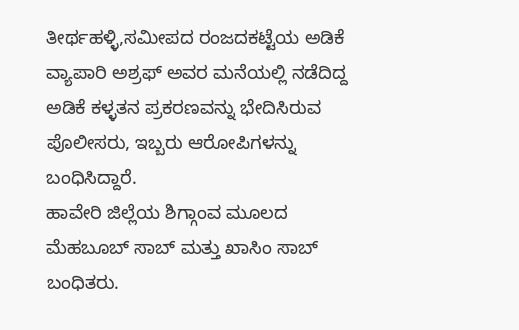ತೀರ್ಥಹಳ್ಳಿ,ಸಮೀಪದ ರಂಜದಕಟ್ಟೆಯ ಅಡಿಕೆ ವ್ಯಾಪಾರಿ ಅಶ್ರಫ್ ಅವರ ಮನೆಯಲ್ಲಿ ನಡೆದಿದ್ದ ಅಡಿಕೆ ಕಳ್ಳತನ ಪ್ರಕರಣವನ್ನು ಭೇದಿಸಿರುವ ಪೊಲೀಸರು, ಇಬ್ಬರು ಆರೋಪಿಗಳನ್ನು ಬಂಧಿಸಿದ್ದಾರೆ.
ಹಾವೇರಿ ಜಿಲ್ಲೆಯ ಶಿಗ್ಗಾಂವ ಮೂಲದ ಮೆಹಬೂಬ್ ಸಾಬ್ ಮತ್ತು ಖಾಸಿಂ ಸಾಬ್ ಬಂಧಿತರು.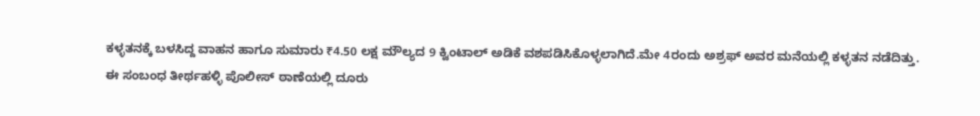ಕಳ್ಳತನಕ್ಕೆ ಬಳಸಿದ್ದ ವಾಹನ ಹಾಗೂ ಸುಮಾರು ₹4.50 ಲಕ್ಷ ಮೌಲ್ಯದ 9 ಕ್ವಿಂಟಾಲ್ ಅಡಿಕೆ ವಶಪಡಿಸಿಕೊಳ್ಳಲಾಗಿದೆ.ಮೇ 4ರಂದು ಅಶ್ರಫ್ ಅವರ ಮನೆಯಲ್ಲಿ ಕಳ್ಳತನ ನಡೆದಿತ್ತು.
ಈ ಸಂಬಂಧ ತೀರ್ಥಹಳ್ಳಿ ಪೊಲೀಸ್ ಠಾಣೆಯಲ್ಲಿ ದೂರು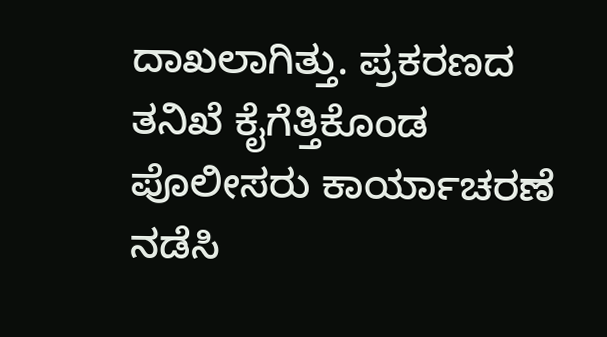ದಾಖಲಾಗಿತ್ತು. ಪ್ರಕರಣದ ತನಿಖೆ ಕೈಗೆತ್ತಿಕೊಂಡ ಪೊಲೀಸರು ಕಾರ್ಯಾಚರಣೆ ನಡೆಸಿ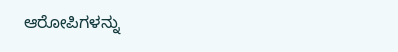ಆರೋಪಿಗಳನ್ನು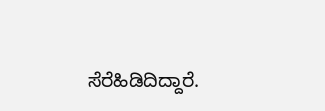ಸೆರೆಹಿಡಿದಿದ್ದಾರೆ.